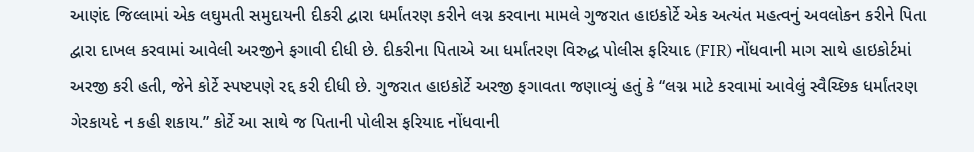આણંદ જિલ્લામાં એક લઘુમતી સમુદાયની દીકરી દ્વારા ધર્માંતરણ કરીને લગ્ન કરવાના મામલે ગુજરાત હાઇકોર્ટે એક અત્યંત મહત્વનું અવલોકન કરીને પિતા દ્વારા દાખલ કરવામાં આવેલી અરજીને ફગાવી દીધી છે. દીકરીના પિતાએ આ ધર્માંતરણ વિરુદ્ધ પોલીસ ફરિયાદ (FIR) નોંધવાની માગ સાથે હાઇકોર્ટમાં અરજી કરી હતી, જેને કોર્ટે સ્પષ્ટપણે રદ્દ કરી દીધી છે. ગુજરાત હાઇકોર્ટે અરજી ફગાવતા જણાવ્યું હતું કે “લગ્ન માટે કરવામાં આવેલું સ્વૈચ્છિક ધર્માંતરણ ગેરકાયદે ન કહી શકાય.” કોર્ટે આ સાથે જ પિતાની પોલીસ ફરિયાદ નોંધવાની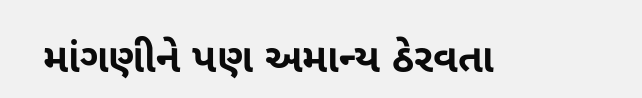માંગણીને પણ અમાન્ય ઠેરવતા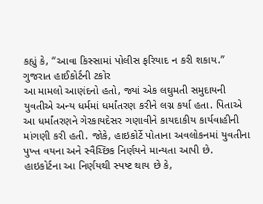કહ્યું કે, “આવા કિસ્સામાં પોલીસ ફરિયાદ ન કરી શકાય.”
ગુજરાત હાઈકોર્ટની ટકોર
આ મામલો આણંદનો હતો, જ્યાં એક લઘુમતી સમુદાયની યુવતીએ અન્ય ધર્મમાં ધર્માંતરણ કરીને લગ્ન કર્યા હતા. પિતાએ આ ધર્માંતરણને ગેરકાયદેસર ગણાવીને કાયદાકીય કાર્યવાહીની માંગણી કરી હતી. જોકે, હાઇકોર્ટે પોતાના અવલોકનમાં યુવતીના પુખ્ત વયના અને સ્વૈચ્છિક નિર્ણયને માન્યતા આપી છે. હાઇકોર્ટના આ નિર્ણયથી સ્પષ્ટ થાય છે કે,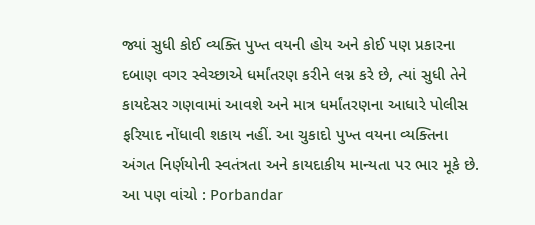જ્યાં સુધી કોઈ વ્યક્તિ પુખ્ત વયની હોય અને કોઈ પણ પ્રકારના દબાણ વગર સ્વેચ્છાએ ધર્માંતરણ કરીને લગ્ન કરે છે, ત્યાં સુધી તેને કાયદેસર ગણવામાં આવશે અને માત્ર ધર્માંતરણના આધારે પોલીસ ફરિયાદ નોંધાવી શકાય નહીં. આ ચુકાદો પુખ્ત વયના વ્યક્તિના અંગત નિર્ણયોની સ્વતંત્રતા અને કાયદાકીય માન્યતા પર ભાર મૂકે છે.
આ પણ વાંચો : Porbandar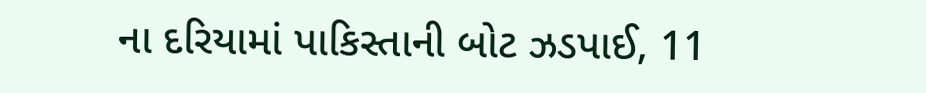ના દરિયામાં પાકિસ્તાની બોટ ઝડપાઈ, 11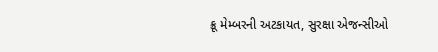ક્રૂ મેમ્બરની અટકાયત, સુરક્ષા એજન્સીઓ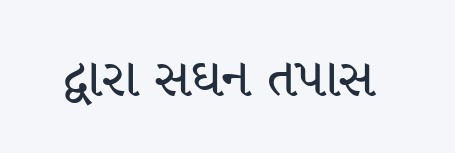દ્વારા સઘન તપાસ